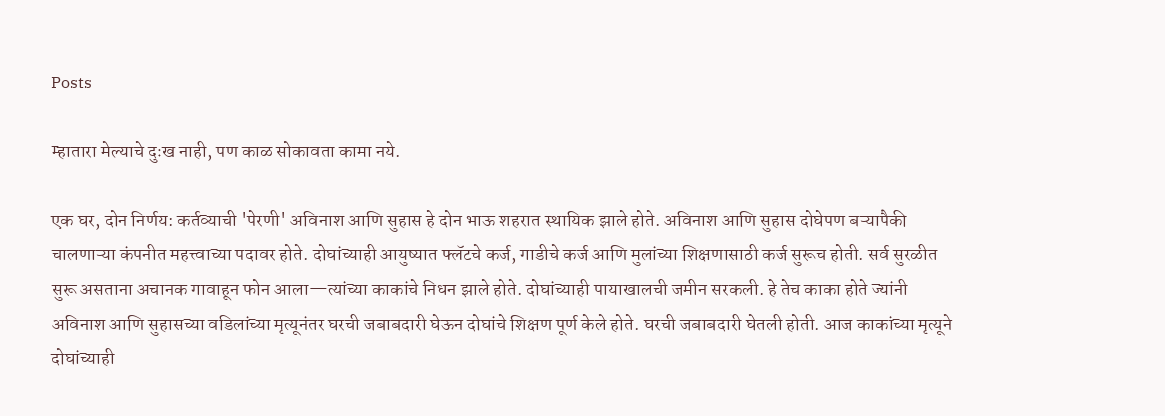Posts

म्हातारा मेल्याचे दुःख नाही, पण काळ सोकावता कामा नये.

एक घर, दोन निर्णय: कर्तव्याची 'पेरणी' अविनाश आणि सुहास हे दोन भाऊ शहरात स्थायिक झाले होते. अविनाश आणि सुहास दोघेपण बऱ्यापैकी चालणाऱ्या कंपनीत महत्त्वाच्या पदावर होते. दोघांच्याही आयुष्यात फ्लॅटचे कर्ज, गाडीचे कर्ज आणि मुलांच्या शिक्षणासाठी कर्ज सुरूच होती. सर्व सुरळीत सुरू असताना अचानक गावाहून फोन आला—त्यांच्या काकांचे निधन झाले होते. दोघांच्याही पायाखालची जमीन सरकली. हे तेच काका होते ज्यांनी अविनाश आणि सुहासच्या वडिलांच्या मृत्यूनंतर घरची जबाबदारी घेऊन दोघांचे शिक्षण पूर्ण केले होते. घरची जबाबदारी घेतली होती. आज काकांच्या मृत्यूने दोघांच्याही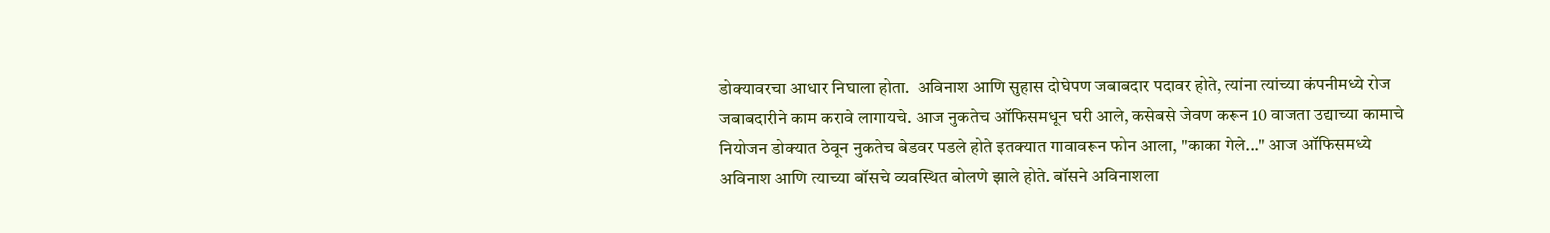डोक्यावरचा आधार निघाला होता.  अविनाश आणि सुहास दोघेपण जबाबदार पदावर होते, त्यांना त्यांच्या कंपनीमध्ये रोज जबाबदारीने काम करावे लागायचे. आज नुकतेच ऑफिसमधून घरी आले, कसेबसे जेवण करून 10 वाजता उद्याच्या कामाचे नियोजन डोक्यात ठेवून नुकतेच बेडवर पडले होते इतक्यात गावावरून फोन आला, "काका गेले..." आज ऑफिसमध्ये अविनाश आणि त्याच्या बॉसचे व्यवस्थित बोलणे झाले होते. बॉसने अविनाशला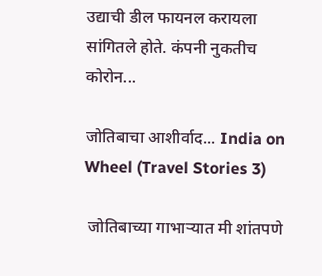उद्याची डील फायनल करायला सांगितले होते. कंपनी नुकतीच कोरोन...

जोतिबाचा आशीर्वाद... India on Wheel (Travel Stories 3)

 जोतिबाच्या गाभाऱ्यात मी शांतपणे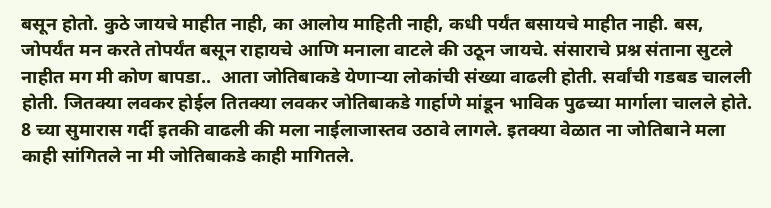बसून होतो. कुठे जायचे माहीत नाही, का आलोय माहिती नाही, कधी पर्यंत बसायचे माहीत नाही. बस, जोपर्यंत मन करते तोपर्यंत बसून राहायचे आणि मनाला वाटले की उठून जायचे. संसाराचे प्रश्न संताना सुटले नाहीत मग मी कोण बापडा..  आता जोतिबाकडे येणाऱ्या लोकांची संख्या वाढली होती. सर्वांची गडबड चालली होती. जितक्या लवकर होईल तितक्या लवकर जोतिबाकडे गार्हाणे मांडून भाविक पुढच्या मार्गाला चालले होते. 8 च्या सुमारास गर्दी इतकी वाढली की मला नाईलाजास्तव उठावे लागले. इतक्या वेळात ना जोतिबाने मला काही सांगितले ना मी जोतिबाकडे काही मागितले.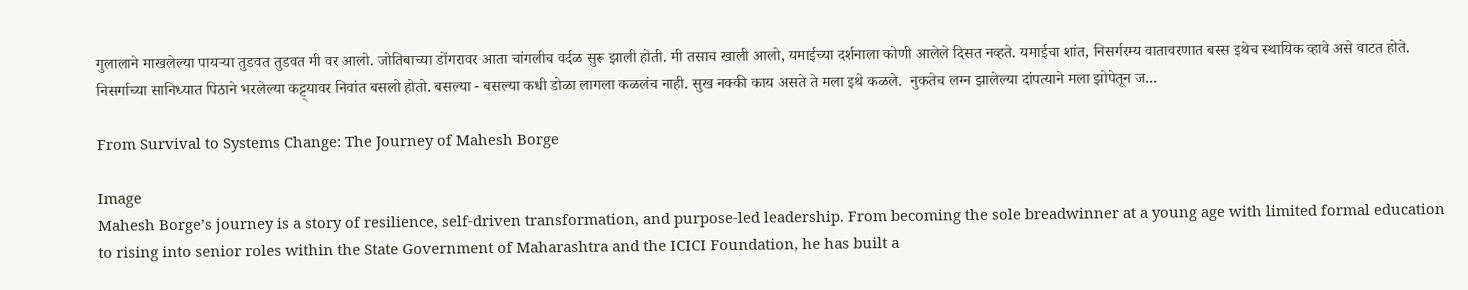गुलालाने माखलेल्या पायऱ्या तुडवत तुडवत मी वर आलो. जोतिबाच्या डोंगरावर आता चांगलीच वर्दळ सुरू झाली होती. मी तसाच खाली आलो, यमाईच्या दर्शनाला कोणी आलेले दिसत नव्हते. यमाईचा शांत, निसर्गरम्य वातावरणात बस्स इथेच स्थायिक व्हावे असे वाटत होते. निसर्गाच्या सानिध्यात पिठाने भरलेल्या कट्ट्यावर निवांत बसलो होतो. बसल्या - बसल्या कधी डोळा लागला कळलंच नाही. सुख नक्की काय असते ते मला इथे कळले.  नुकतेच लग्न झालेल्या दांपत्याने मला झोपेतून ज...

From Survival to Systems Change: The Journey of Mahesh Borge

Image
Mahesh Borge’s journey is a story of resilience, self-driven transformation, and purpose-led leadership. From becoming the sole breadwinner at a young age with limited formal education to rising into senior roles within the State Government of Maharashtra and the ICICI Foundation, he has built a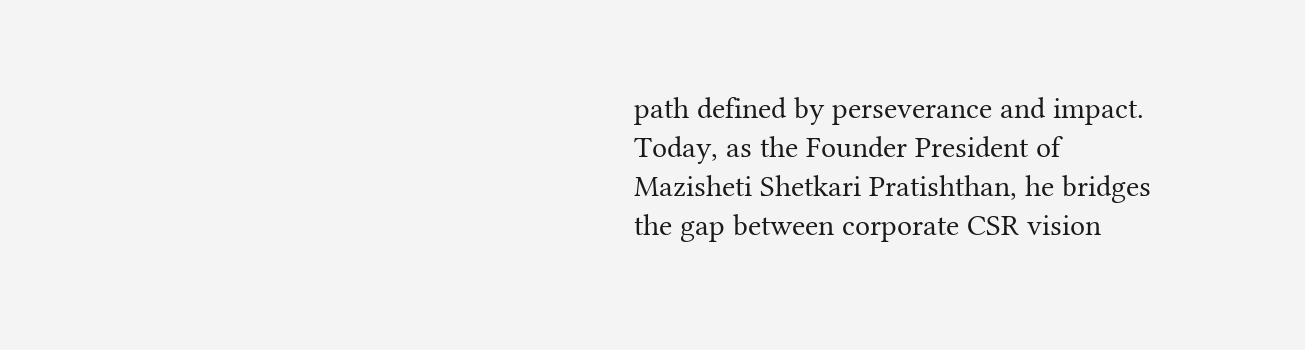path defined by perseverance and impact. Today, as the Founder President of Mazisheti Shetkari Pratishthan, he bridges the gap between corporate CSR vision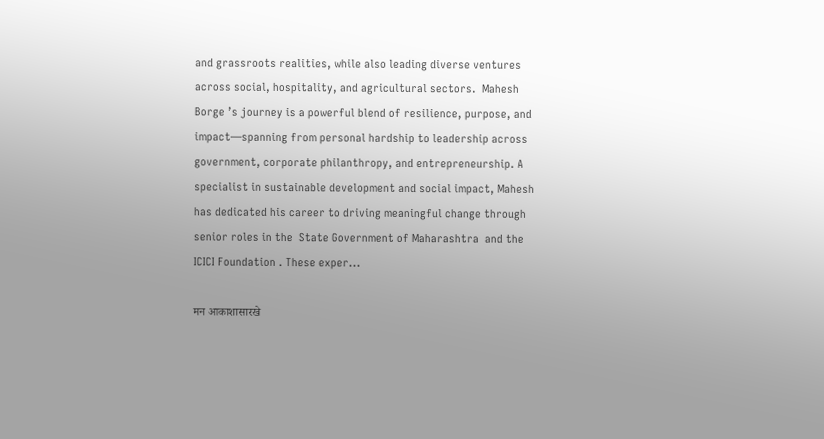and grassroots realities, while also leading diverse ventures across social, hospitality, and agricultural sectors.  Mahesh Borge ’s journey is a powerful blend of resilience, purpose, and impact—spanning from personal hardship to leadership across government, corporate philanthropy, and entrepreneurship. A specialist in sustainable development and social impact, Mahesh has dedicated his career to driving meaningful change through senior roles in the  State Government of Maharashtra  and the  ICICI Foundation . These exper...

मन आकाशासारखे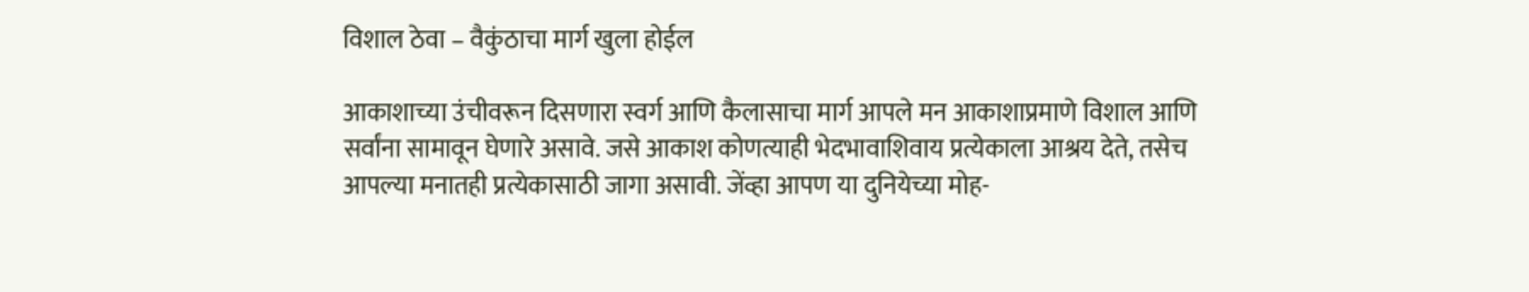विशाल ठेवा – वैकुंठाचा मार्ग खुला होईल

आकाशाच्या उंचीवरून दिसणारा स्वर्ग आणि कैलासाचा मार्ग आपले मन आकाशाप्रमाणे विशाल आणि सर्वांना सामावून घेणारे असावे. जसे आकाश कोणत्याही भेदभावाशिवाय प्रत्येकाला आश्रय देते, तसेच आपल्या मनातही प्रत्येकासाठी जागा असावी. जेंव्हा आपण या दुनियेच्या मोह-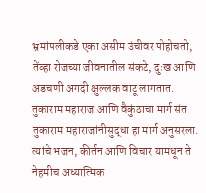भ्रमांपलीकडे एका असीम उंचीवर पोहोचतो, तेंव्हा रोजच्या जीवनातील संकटे, दुःख आणि अडचणी अगदी क्षुल्लक वाटू लागतात. तुकाराम महाराज आणि वैकुंठाचा मार्ग संत तुकाराम महाराजांनीसुद्धा हा मार्ग अनुसरला. त्यांचे भजन, कीर्तन आणि विचार यामधून ते नेहमीच अध्यात्मिक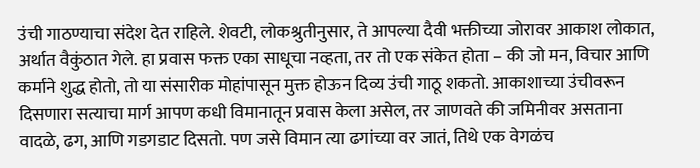उंची गाठण्याचा संदेश देत राहिले. शेवटी, लोकश्रुतीनुसार, ते आपल्या दैवी भक्तीच्या जोरावर आकाश लोकात, अर्थात वैकुंठात गेले. हा प्रवास फक्त एका साधूचा नव्हता, तर तो एक संकेत होता – की जो मन, विचार आणि कर्माने शुद्ध होतो, तो या संसारीक मोहांपासून मुक्त होऊन दिव्य उंची गाठू शकतो. आकाशाच्या उंचीवरून दिसणारा सत्याचा मार्ग आपण कधी विमानातून प्रवास केला असेल, तर जाणवते की जमिनीवर असताना वादळे, ढग, आणि गडगडाट दिसतो. पण जसे विमान त्या ढगांच्या वर जातं, तिथे एक वेगळंच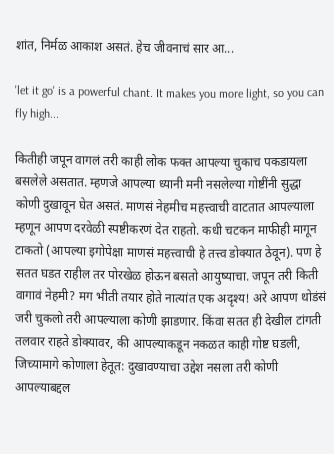शांत, निर्मळ आकाश असतं. हेच जीवनाचं सार आ...

'let it go' is a powerful chant. It makes you more light, so you can fly high...

कितीही जपून वागलं तरी काही लोक फक्त आपल्या चुकाच पकडायला बसलेले असतात. म्हणजे आपल्या ध्यानी मनी नसलेल्या गोष्टींनी सुद्धा कोणी दुखावून घेत असतं. माणसं नेहमीच महत्त्वाची वाटतात आपल्याला म्हणून आपण दरवेळी स्पष्टीकरणं देत राहतो. कधी चटकन माफीही मागून टाकतो (आपल्या इगोपेक्षा माणसं महत्त्वाची हे तत्त्व डोक्यात ठेवून). पण हे सतत घडत राहील तर पोरखेळ होऊन बसतो आयुष्याचा. जपून तरी किती वागावं नेहमी? मग भीती तयार होते नात्यांत एक अदृश्य! अरे आपण थोडंसं जरी चुकलो तरी आपल्याला कोणी झाडणार. किंवा सतत ही देखील टांगती तलवार राहते डोक्यावर, की आपल्याकडून नकळत काही गोष्ट घडली, जिच्यामागे कोणाला हेतूत: दुखावण्याचा उद्देश नसला तरी कोणी आपल्याबद्दल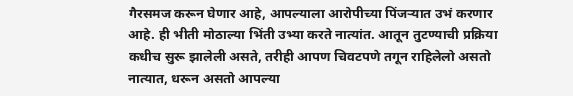गैरसमज करून घेणार आहे, आपल्याला आरोपीच्या पिंजऱ्यात उभं करणार आहे. ही भीती मोठाल्या भिंती उभ्या करते नात्यांत. आतून तुटण्याची प्रक्रिया कधीच सुरू झालेली असते, तरीही आपण चिवटपणे तगून राहिलेलो असतो नात्यात, धरून असतो आपल्या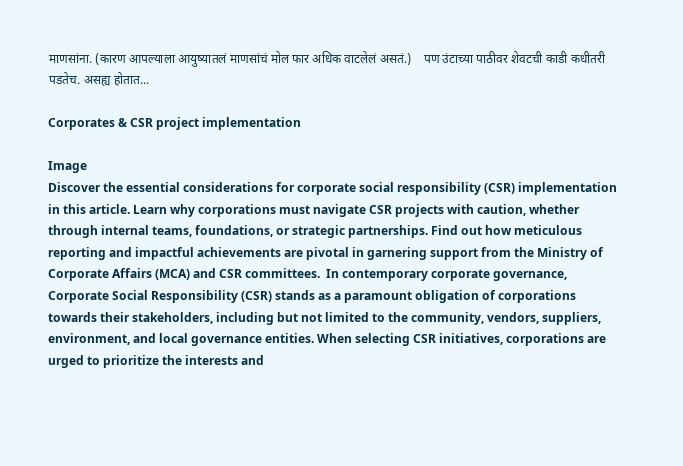माणसांना. (कारण आपल्याला आयुष्यातलं माणसांचं मोल फार अधिक वाटलेलं असतं.)    पण उंटाच्या पाठीवर शेवटची काडी कधीतरी पडतेच. असह्य होतात...

Corporates & CSR project implementation

Image
Discover the essential considerations for corporate social responsibility (CSR) implementation in this article. Learn why corporations must navigate CSR projects with caution, whether through internal teams, foundations, or strategic partnerships. Find out how meticulous reporting and impactful achievements are pivotal in garnering support from the Ministry of Corporate Affairs (MCA) and CSR committees.  In contemporary corporate governance, Corporate Social Responsibility (CSR) stands as a paramount obligation of corporations towards their stakeholders, including but not limited to the community, vendors, suppliers, environment, and local governance entities. When selecting CSR initiatives, corporations are urged to prioritize the interests and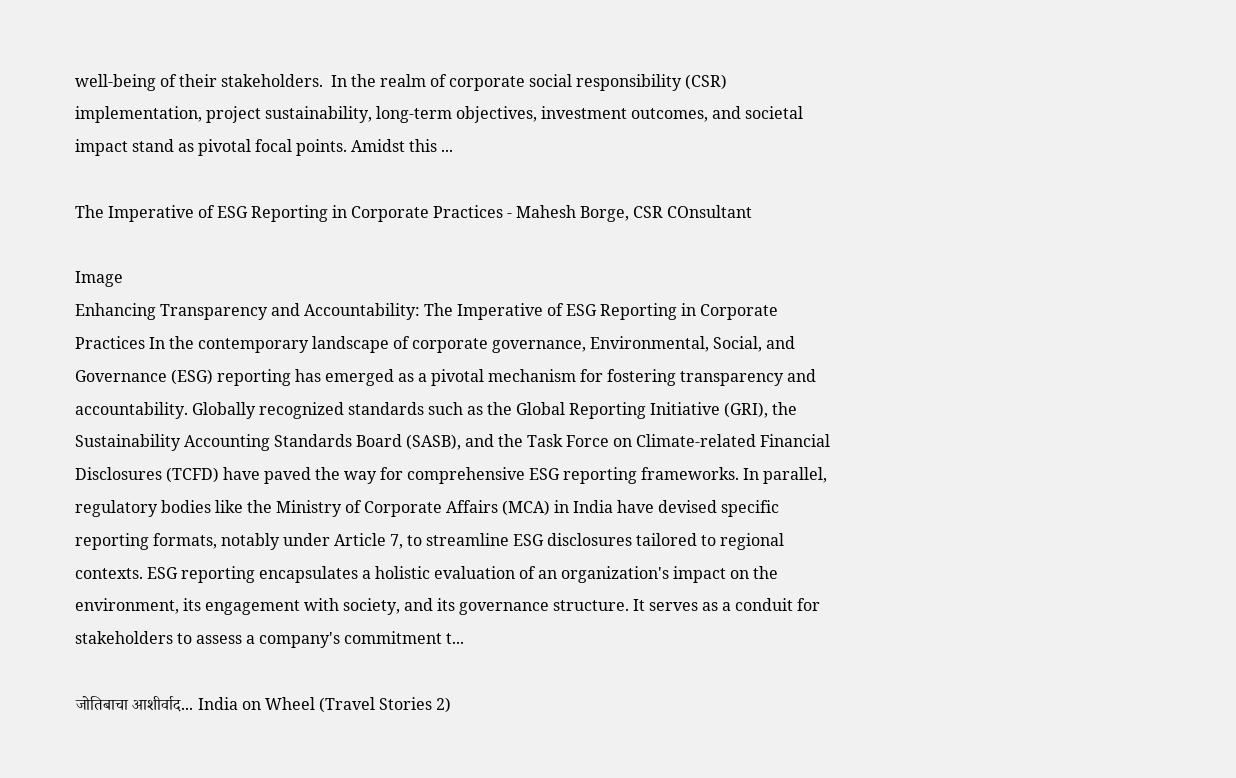well-being of their stakeholders.  In the realm of corporate social responsibility (CSR) implementation, project sustainability, long-term objectives, investment outcomes, and societal impact stand as pivotal focal points. Amidst this ...

The Imperative of ESG Reporting in Corporate Practices - Mahesh Borge, CSR COnsultant

Image
Enhancing Transparency and Accountability: The Imperative of ESG Reporting in Corporate Practices In the contemporary landscape of corporate governance, Environmental, Social, and Governance (ESG) reporting has emerged as a pivotal mechanism for fostering transparency and accountability. Globally recognized standards such as the Global Reporting Initiative (GRI), the Sustainability Accounting Standards Board (SASB), and the Task Force on Climate-related Financial Disclosures (TCFD) have paved the way for comprehensive ESG reporting frameworks. In parallel, regulatory bodies like the Ministry of Corporate Affairs (MCA) in India have devised specific reporting formats, notably under Article 7, to streamline ESG disclosures tailored to regional contexts. ESG reporting encapsulates a holistic evaluation of an organization's impact on the environment, its engagement with society, and its governance structure. It serves as a conduit for stakeholders to assess a company's commitment t...

जोतिबाचा आशीर्वाद... India on Wheel (Travel Stories 2)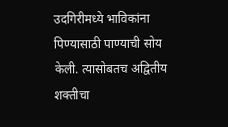उदगिरीमध्ये भाविकांना पिण्यासाठी पाण्याची सोय केली. त्यासोबतच अद्वितीय शक्तीचा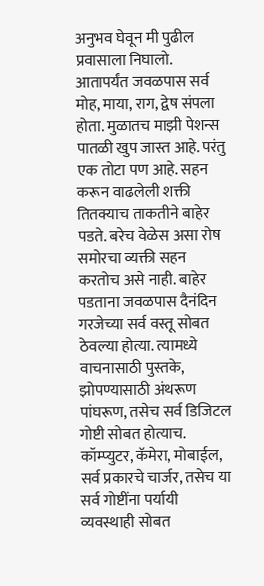अनुभव घेवून मी पुढील प्रवासाला निघालो. आतापर्यंत जवळपास सर्व मोह, माया, राग, द्वेष संपला होता. मुळातच माझी पेशन्स पातळी खुप जास्त आहे. परंतु एक तोटा पण आहे. सहन करून वाढलेली शक्ती तितक्याच ताकतीने बाहेर पडते. बरेच वेळेस असा रोष समोरचा व्यक्ती सहन करतोच असे नाही. बाहेर पडताना जवळपास दैनंदिन गरजेच्या सर्व वस्तू सोबत ठेवल्या होत्या. त्यामध्ये वाचनासाठी पुस्तके, झोपण्यासाठी अंथरूण पांघरूण, तसेच सर्व डिजिटल गोष्टी सोबत होत्याच. कॉम्प्युटर, कॅमेरा, मोबाईल, सर्व प्रकारचे चार्जर, तसेच या सर्व गोष्टींना पर्यायी व्यवस्थाही सोबत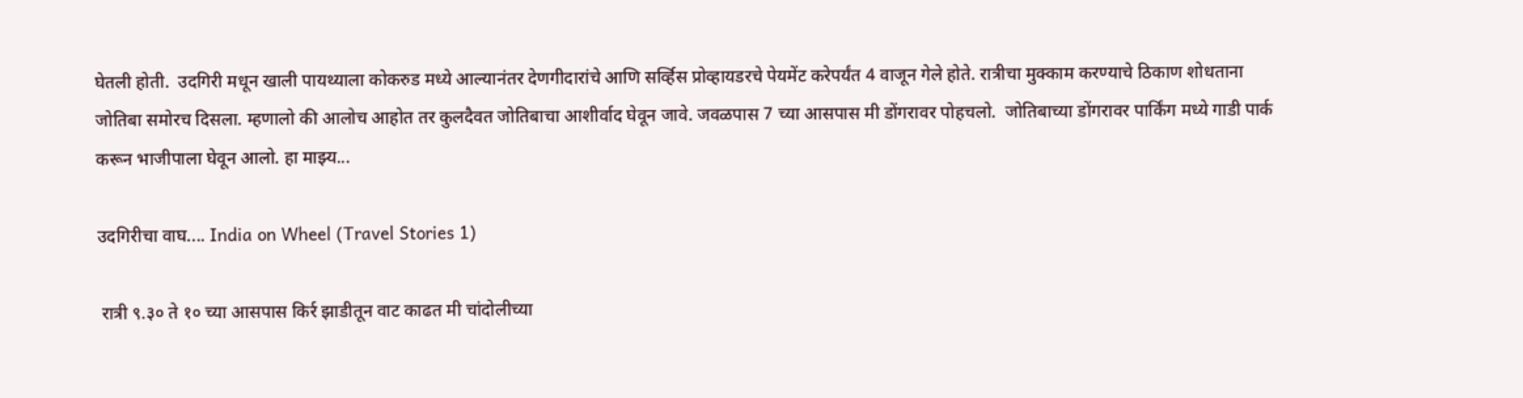घेतली होती.  उदगिरी मधून खाली पायथ्याला कोकरुड मध्ये आल्यानंतर देणगीदारांचे आणि सर्व्हिस प्रोव्हायडरचे पेयमेंट करेपर्यंत 4 वाजून गेले होते. रात्रीचा मुक्काम करण्याचे ठिकाण शोधताना जोतिबा समोरच दिसला. म्हणालो की आलोच आहोत तर कुलदैवत जोतिबाचा आशीर्वाद घेवून जावे. जवळपास 7 च्या आसपास मी डोंगरावर पोहचलो.  जोतिबाच्या डोंगरावर पार्किंग मध्ये गाडी पार्क करून भाजीपाला घेवून आलो. हा माझ्य...

उदगिरीचा वाघ.... India on Wheel (Travel Stories 1)

 रात्री ९.३० ते १० च्या आसपास किर्र झाडीतून वाट काढत मी चांदोलीच्या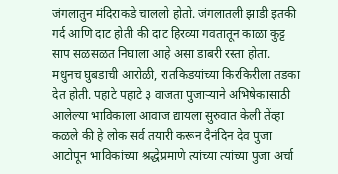जंगलातुन मंदिराकडे चाललो होतो. जंगलातली झाडी इतकी गर्द आणि दाट होती की दाट हिरव्या गवतातून काळा कुट्ट साप सळसळत निघाला आहे असा डाबरी रस्ता होता. मधुनच घुबडाची आरोळी, रातकिडयांच्या किरकिरीला तडका देत होती. पहाटे पहाटे ३ वाजता पुजाऱ्याने अभिषेकासाठी आलेल्या भाविकाला आवाज द्यायला सुरुवात केली तेंव्हा कळले की हे लोक सर्व तयारी करून दैनंदिन देव पुजा आटोपून भाविकांच्या श्रद्धेप्रमाणे त्यांच्या त्यांच्या पुजा अर्चा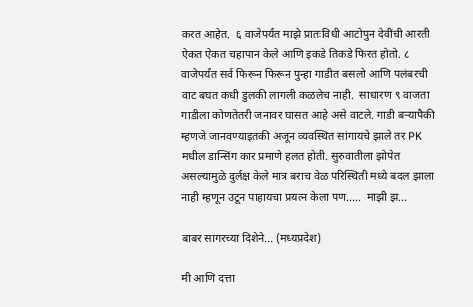करत आहेत.  ६ वाजेपर्यंत माझे प्रातःविधी आटोपुन देवींची आरती ऐकत ऐकत चहापान केले आणि इकडे तिकडे फिरत होतो. ८ वाजेपर्यंत सर्व फिरून फिरून पुन्हा गाडीत बसलो आणि पलंबरची वाट बघत कधी डुलकी लागली कळलेच नाही.  साधारण ९ वाजता गाडीला कोणतेतरी जनावर घासत आहे असे वाटले. गाडी बऱ्यापैकी म्हणजे जानवण्याइतकी अजून व्यवस्थित सांगायचे झाले तर PK मधील डान्सिंग कार प्रमाणे हलत होती. सुरुवातीला झोपेत असल्यामुळे दुर्लक्ष केले मात्र बराच वेळ परिस्थिती मध्ये बदल झाला नाही म्हणून उटून पाहायचा प्रयत्न केला पण.....  माझी झ...

बाबर सागरच्या दिशेने... (मध्यप्रदेश)

मी आणि दत्ता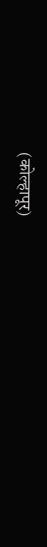(कोल्हापूर)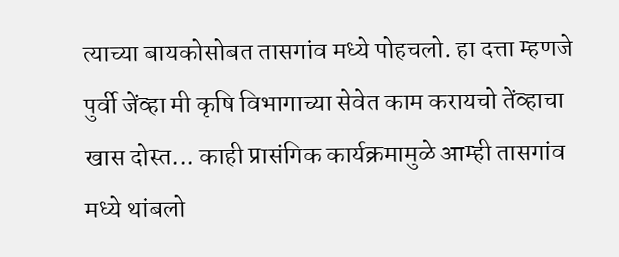त्याच्या बायकोसोबत तासगांव मध्ये पोहचलो. हा दत्ता म्हणजे पुर्वी जेंव्हा मी कृषि विभागाच्या सेवेत काम करायचो तेंव्हाचा खास दोस्त... काही प्रासंगिक कार्यक्रमामुळे आम्ही तासगांव मध्ये थांबलो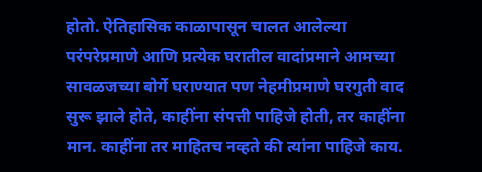होतो. ऐतिहासिक काळापासून चालत आलेल्या परंपरेप्रमाणे आणि प्रत्येक घरातील वादांप्रमाने आमच्या सावळजच्या बोर्गे घराण्यात पण नेहमीप्रमाणे घरगुती वाद सुरू झाले होते, काहींना संपत्ती पाहिजे होती, तर काहींना मान. काहींना तर माहितच नव्हते की त्यांना पाहिजे काय.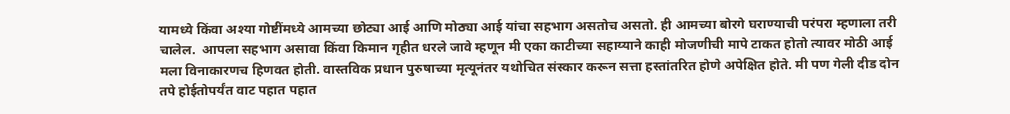यामध्ये किंवा अश्या गोष्टींमध्ये आमच्या छोट्या आई आणि मोठ्या आई यांचा सहभाग असतोच असतो. ही आमच्या बोरगे घराण्याची परंपरा म्हणाला तरी चालेल.  आपला सहभाग असावा किंवा किमान गृहीत धरले जावे म्हणून मी एका काटीच्या सहाय्याने काही मोजणीची मापे टाकत होतो त्यावर मोठी आई मला विनाकारणच हिणवत होती. वास्तविक प्रधान पुरुषाच्या मृत्यूनंतर यथोचित संस्कार करून सत्ता हस्तांतरित होणे अपेक्षित होते. मी पण गेली दीड दोन तपे होईतोपर्यंत वाट पहात पहात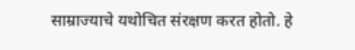साम्राज्याचे यथोचित संरक्षण करत होतो. हे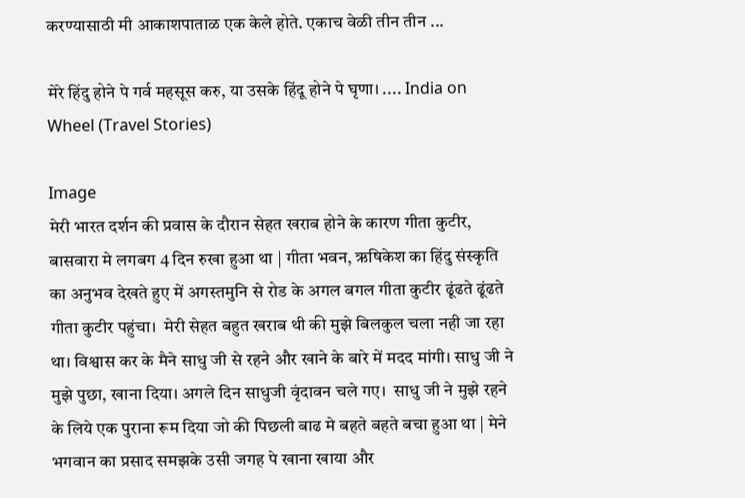करण्यासाठी मी आकाशपाताळ एक केले होते. एकाच वेळी तीन तीन ...

मेरे हिंदु होने पे गर्व महसूस करु, या उसके हिंदू होने पे घृणा। .... India on Wheel (Travel Stories)

Image
मेरी भारत दर्शन की प्रवास के दौरान सेहत खराब होने के कारण गीता कुटीर, बासवारा मे लगबग 4 दिन रुखा हुआ था | गीता भवन, ऋषिकेश का हिंदु संस्कृति का अनुभव देखते हुए में अगस्तमुनि से रोड के अगल बगल गीता कुटीर ढूंढते ढूंढते गीता कुटीर पहुंचा।  मेरी सेहत बहुत खराब थी की मुझे बिलकुल चला नही जा रहा था। विश्वास कर के मैने साधु जी से रहने और खाने के बारे में मदद मांगी। साधु जी ने मुझे पुछा, खाना दिया। अगले दिन साधुजी वृंदावन चले गए।  साधु जी ने मुझे रहने के लिये एक पुराना रूम दिया जो की पिछली बाढ मे बहते बहते बचा हुआ था | मेने भगवान का प्रसाद समझके उसी जगह पे खाना खाया और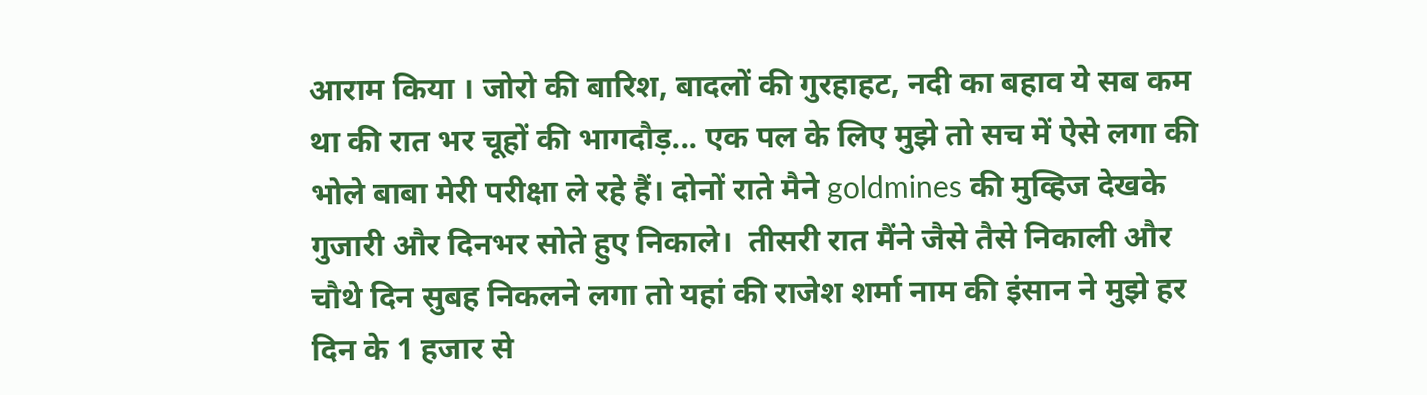आराम किया । जोरो की बारिश, बादलों की गुरहाहट, नदी का बहाव ये सब कम था की रात भर चूहों की भागदौड़... एक पल के लिए मुझे तो सच में ऐसे लगा की भोले बाबा मेरी परीक्षा ले रहे हैं। दोनों राते मैने goldmines की मुव्हिज देखके गुजारी और दिनभर सोते हुए निकाले।  तीसरी रात मैंने जैसे तैसे निकाली और चौथे दिन सुबह निकलने लगा तो यहां की राजेश शर्मा नाम की इंसान ने मुझे हर दिन के 1 हजार से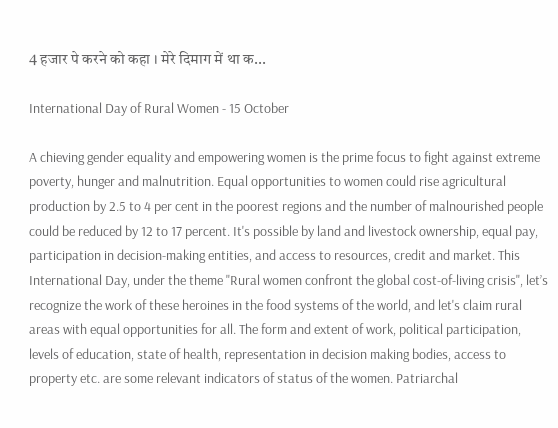4 हजार पे करने को कहा । मेरे दिमाग में था क...

International Day of Rural Women - 15 October

A chieving gender equality and empowering women is the prime focus to fight against extreme poverty, hunger and malnutrition. Equal opportunities to women could rise agricultural production by 2.5 to 4 per cent in the poorest regions and the number of malnourished people could be reduced by 12 to 17 percent. It's possible by land and livestock ownership, equal pay, participation in decision-making entities, and access to resources, credit and market. This International Day, under the theme "Rural women confront the global cost-of-living crisis", let’s recognize the work of these heroines in the food systems of the world, and let's claim rural areas with equal opportunities for all. The form and extent of work, political participation, levels of education, state of health, representation in decision making bodies, access to property etc. are some relevant indicators of status of the women. Patriarchal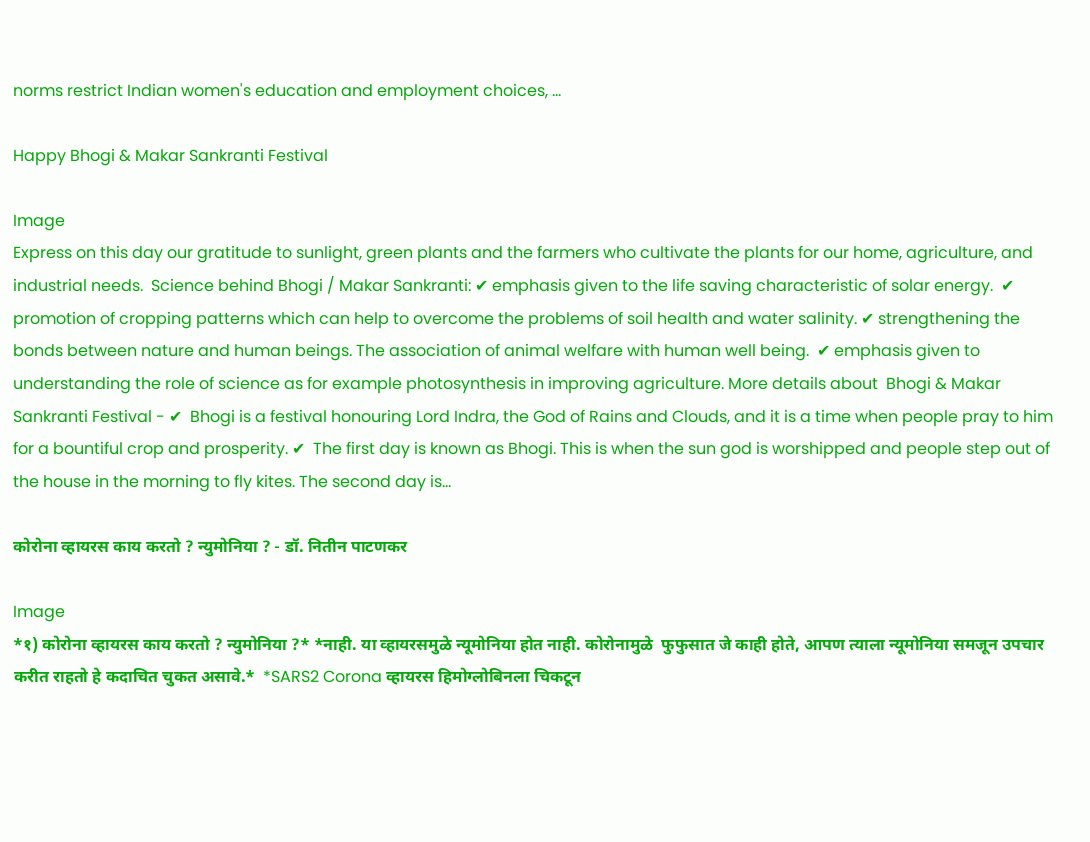norms restrict Indian women's education and employment choices, ...

Happy Bhogi & Makar Sankranti Festival

Image
Express on this day our gratitude to sunlight, green plants and the farmers who cultivate the plants for our home, agriculture, and industrial needs.  Science behind Bhogi / Makar Sankranti: ✔ emphasis given to the life saving characteristic of solar energy.  ✔ promotion of cropping patterns which can help to overcome the problems of soil health and water salinity. ✔ strengthening the bonds between nature and human beings. The association of animal welfare with human well being.  ✔ emphasis given to understanding the role of science as for example photosynthesis in improving agriculture. More details about  Bhogi & Makar Sankranti Festival - ✔  Bhogi is a festival honouring Lord Indra, the God of Rains and Clouds, and it is a time when people pray to him for a bountiful crop and prosperity. ✔  The first day is known as Bhogi. This is when the sun god is worshipped and people step out of the house in the morning to fly kites. The second day is...

कोरोना व्हायरस काय करतो ? न्युमोनिया ? - डॉ. नितीन पाटणकर

Image
*१) कोरोना व्हायरस काय करतो ? न्युमोनिया ?* *नाही. या व्हायरसमुळे न्यूमोनिया होत नाही. कोरोनामुळे  फुफुसात जे काही होते, आपण त्याला न्यूमोनिया समजून उपचार करीत राहतो हे कदाचित चुकत असावे.*  *SARS2 Corona व्हायरस हिमोग्लोबिनला चिकटून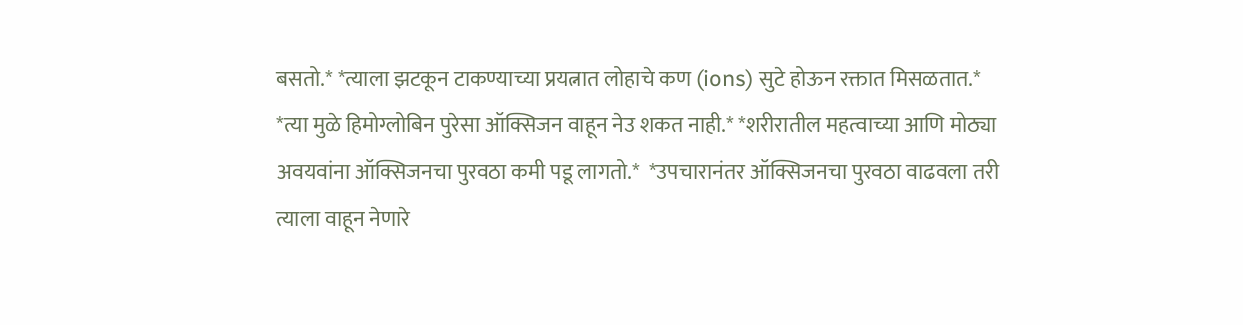बसतो.* *त्याला झटकून टाकण्याच्या प्रयत्नात लोहाचे कण (ions) सुटे होऊन रक्तात मिसळतात.* *त्या मुळे हिमोग्लोबिन पुरेसा ऑक्सिजन वाहून नेउ शकत नाही.* *शरीरातील महत्वाच्या आणि मोठ्या अवयवांना ऑक्सिजनचा पुरवठा कमी पडू लागतो.*  *उपचारानंतर ऑक्सिजनचा पुरवठा वाढवला तरी त्याला वाहून नेणारे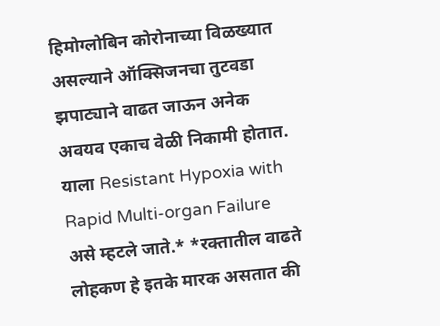हिमोग्लोबिन कोरोनाच्या विळख्यात असल्याने ऑक्सिजनचा तुटवडा झपाट्याने वाढत जाऊन अनेक अवयव एकाच वेळी निकामी होतात. याला Resistant Hypoxia with Rapid Multi-organ Failure असे म्हटले जाते.* *रक्तातील वाढते लोहकण हे इतके मारक असतात की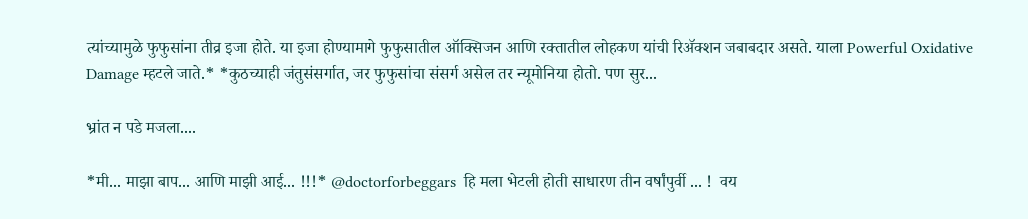त्यांच्यामुळे फुफुसांना तीव्र इजा होते. या इजा होण्यामागे फुफुसातील ऑक्सिजन आणि रक्तातील लोहकण यांची रिॲक्शन जबाबदार असते. याला Powerful Oxidative Damage म्हटले जाते.* *कुठच्याही जंतुसंसर्गात, जर फुफुसांचा संसर्ग असेल तर न्यूमोनिया होतो. पण सुर...

भ्रांत न पडे मजला....

*मी... माझा बाप... आणि माझी आई... !!!* @doctorforbeggars  हि मला भेटली होती साधारण तीन वर्षांपुर्वी ... !  वय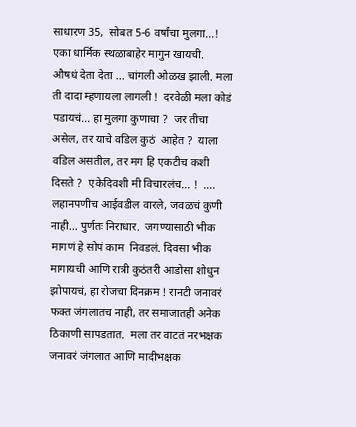साधारण 35,  सोबत 5-6 वर्षांचा मुलगा...!  एका धार्मिक स्थळाबाहेर मागुन खायची.  औषधं देता देता ... चांगली ओळख झाली. मला ती दादा म्हणायला लागली !  दरवेळी मला कोडं पडायचं... हा मुलगा कुणाचा ?  जर तीचा असेल, तर याचे वडिल कुठं  आहेत ?  याला वडिल असतील, तर मग हि एकटीच कशी दिसते ?  एकेदिवशी मी विचारलंच... !  .... लहानपणीच आईवडील वारले, जवळचं कुणी नाही... पुर्णतः निराधार.  जगण्यासाठी भीक मागणं हे सोपं काम  निवडलं. दिवसा भीक मागायची आणि रात्री कुठंतरी आडोसा शोधुन झोपायचं, हा रोजचा दिनक्रम ! रानटी जनावरं फक्त जंगलातच नाही, तर समाजातही अनेक ठिकाणी सापडतात.  मला तर वाटतं नरभक्षक जनावरं जंगलात आणि मादीभक्षक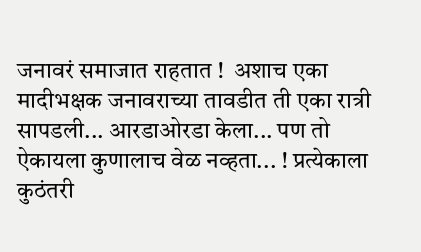जनावरं समाजात राहतात !  अशाच एका मादीभक्षक जनावराच्या तावडीत ती एका रात्री सापडली... आरडाओरडा केला... पण तो ऐकायला कुणालाच वेळ नव्हता... ! प्रत्येकाला कुठंतरी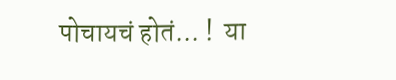पोचायचं होतं... !  या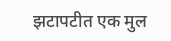झटापटीत एक मुल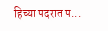हिच्या पदरात प...